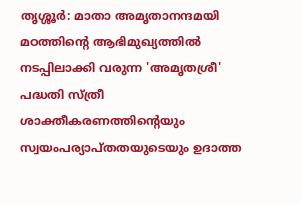തൃശ്ശൂർ: മാതാ അമൃതാനന്ദമയി മഠത്തിന്റെ ആഭിമുഖ്യത്തിൽ നടപ്പിലാക്കി വരുന്ന 'അമൃതശ്രീ' പദ്ധതി സ്ത്രീ ശാക്തീകരണത്തിന്റെയും സ്വയംപര്യാപ്തതയുടെയും ഉദാത്ത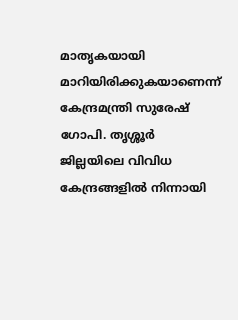മാതൃകയായി മാറിയിരിക്കുകയാണെന്ന് കേന്ദ്രമന്ത്രി സുരേഷ് ഗോപി. തൃശ്ശൂർ ജില്ലയിലെ വിവിധ കേന്ദ്രങ്ങളിൽ നിന്നായി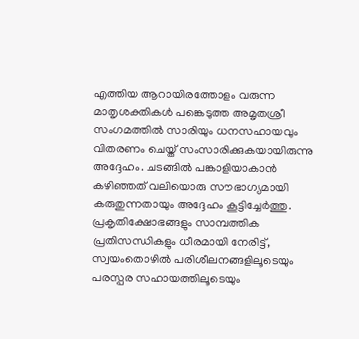എത്തിയ ആറായിരത്തോളം വരുന്ന മാതൃശക്തികൾ പങ്കെടുത്ത അമൃതശ്രീ സംഗമത്തിൽ സാരിയും ധനസഹായവും വിതരണം ചെയ്ത് സംസാരിക്കുകയായിരുന്നു അദ്ദേഹം. ചടങ്ങിൽ പങ്കാളിയാകാൻ കഴിഞ്ഞത് വലിയൊരു സൗഭാഗ്യമായി കരുതുന്നതായും അദ്ദേഹം കൂട്ടിച്ചേർത്തു.
പ്രകൃതിക്ഷോഭങ്ങളും സാമ്പത്തിക പ്രതിസന്ധികളും ധീരമായി നേരിട്ട്, സ്വയംതൊഴിൽ പരിശീലനങ്ങളിലൂടെയും പരസ്പര സഹായത്തിലൂടെയും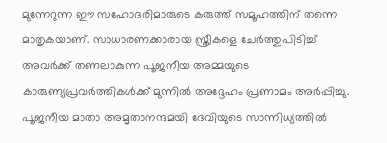മുന്നേറുന്ന ഈ സഹോദരിമാരുടെ കരുത്ത് സമൂഹത്തിന് തന്നെ മാതൃകയാണ്. സാധാരണക്കാരായ സ്ത്രീകളെ ചേർത്തുപിടിച്ച് അവർക്ക് തണലാകുന്ന പൂജനീയ അമ്മയുടെ കാരുണ്യപ്രവർത്തികൾക്ക് മുന്നിൽ അദ്ദേഹം പ്രണാമം അർപ്പിച്ചു.
പൂജനീയ മാതാ അമൃതാനന്ദമയി ദേവിയുടെ സാന്നിധ്യത്തിൽ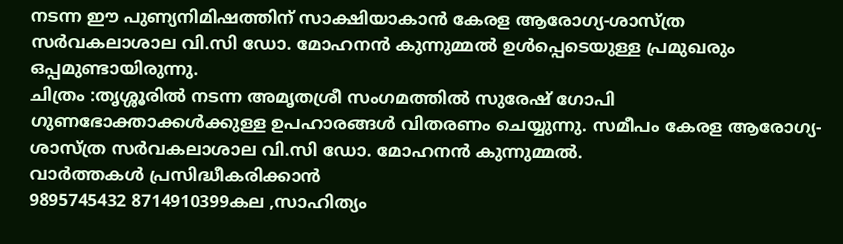നടന്ന ഈ പുണ്യനിമിഷത്തിന് സാക്ഷിയാകാൻ കേരള ആരോഗ്യ-ശാസ്ത്ര സർവകലാശാല വി.സി ഡോ. മോഹനൻ കുന്നുമ്മൽ ഉൾപ്പെടെയുള്ള പ്രമുഖരും ഒപ്പമുണ്ടായിരുന്നു.
ചിത്രം :തൃശ്ശൂരിൽ നടന്ന അമൃതശ്രീ സംഗമത്തിൽ സുരേഷ് ഗോപി ഗുണഭോക്താക്കൾക്കുള്ള ഉപഹാരങ്ങൾ വിതരണം ചെയ്യുന്നു. സമീപം കേരള ആരോഗ്യ-ശാസ്ത്ര സർവകലാശാല വി.സി ഡോ. മോഹനൻ കുന്നുമ്മൽ.
വാർത്തകൾ പ്രസിദ്ധീകരിക്കാൻ
9895745432 8714910399കല ,സാഹിത്യം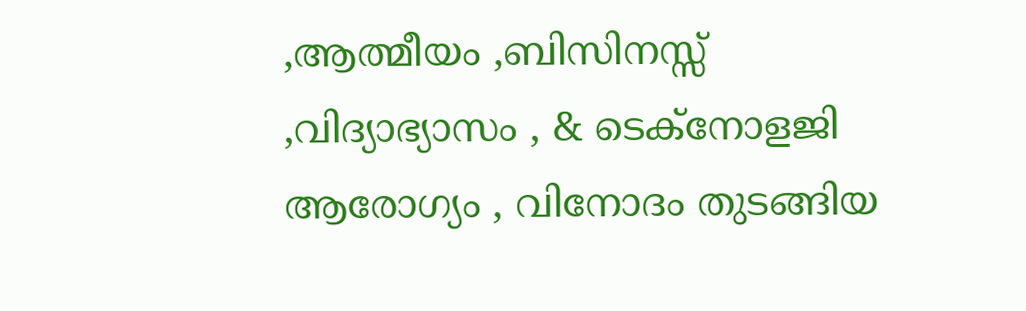,ആത്മീയം ,ബിസിനസ്സ് ,വിദ്യാഭ്യാസം , & ടെക്നോളജി ആരോഗ്യം , വിനോദം തുടങ്ങിയ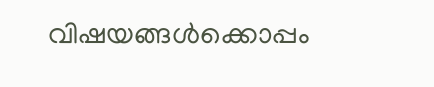വിഷയങ്ങൾക്കൊപ്പം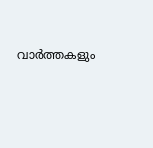വാർത്തകളും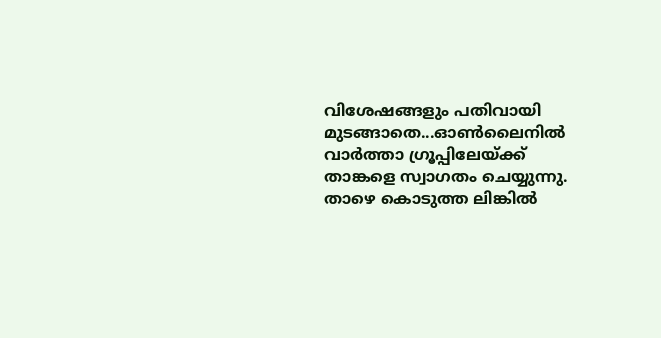വിശേഷങ്ങളും പതിവായി മുടങ്ങാതെ...ഓൺലൈനിൽ വാർത്താ ഗ്രൂപ്പിലേയ്ക്ക് താങ്കളെ സ്വാഗതം ചെയ്യുന്നു. താഴെ കൊടുത്ത ലിങ്കിൽ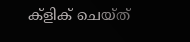ക്ളിക് ചെയ്ത്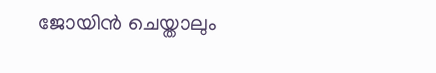ജോയിൻ ചെയ്താലും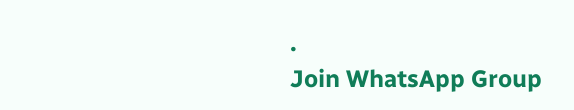.
Join WhatsApp Group